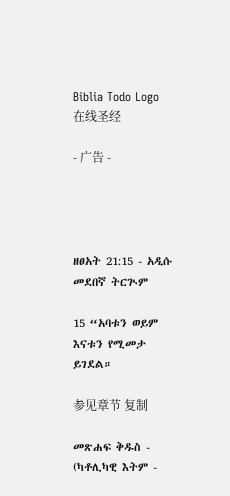Biblia Todo Logo
在线圣经

- 广告 -




ዘፀአት 21:15 - አዲሱ መደበኛ ትርጒም

15 “አባቱን ወይም እናቱን የሚመታ ይገደል።

参见章节 复制

መጽሐፍ ቅዱስ - (ካቶሊካዊ እትም -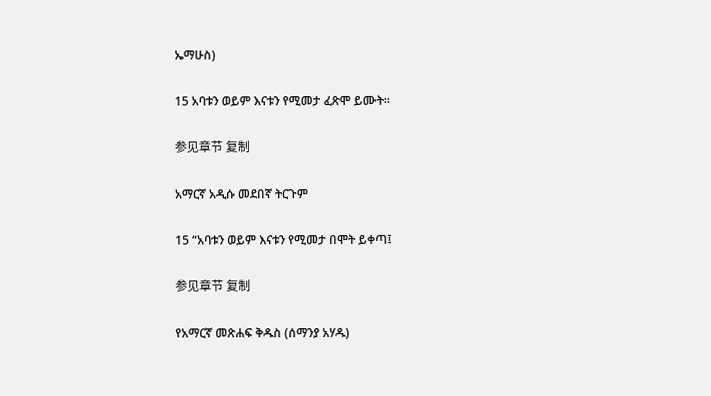ኤማሁስ)

15 አባቱን ወይም እናቱን የሚመታ ፈጽሞ ይሙት።

参见章节 复制

አማርኛ አዲሱ መደበኛ ትርጉም

15 “አባቱን ወይም እናቱን የሚመታ በሞት ይቀጣ፤

参见章节 复制

የአማርኛ መጽሐፍ ቅዱስ (ሰማንያ አሃዱ)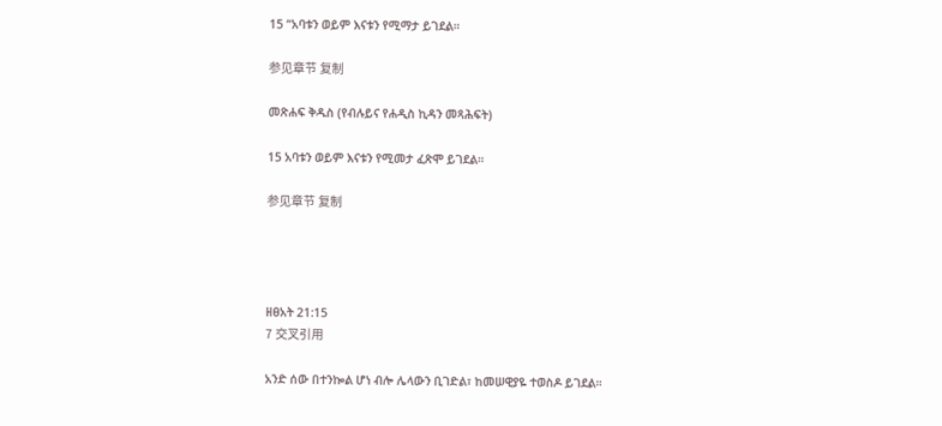15 “አባቱን ወይም እናቱን የሚማታ ይገደል።

参见章节 复制

መጽሐፍ ቅዱስ (የብሉይና የሐዲስ ኪዳን መጻሕፍት)

15 አባቱን ወይም እናቱን የሚመታ ፈጽሞ ይገደል።

参见章节 复制




ዘፀአት 21:15
7 交叉引用

አንድ ሰው በተንኰል ሆነ ብሎ ሌላውን ቢገድል፣ ከመሠዊያዬ ተወስዶ ይገደል።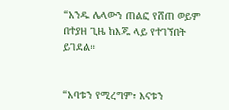“አንዱ ሌላውን ጠልፎ የሸጠ ወይም በተያዘ ጊዜ ከእጁ ላይ የተገኘበት ይገደል።


“አባቱን የሚረግም፣ እናቱን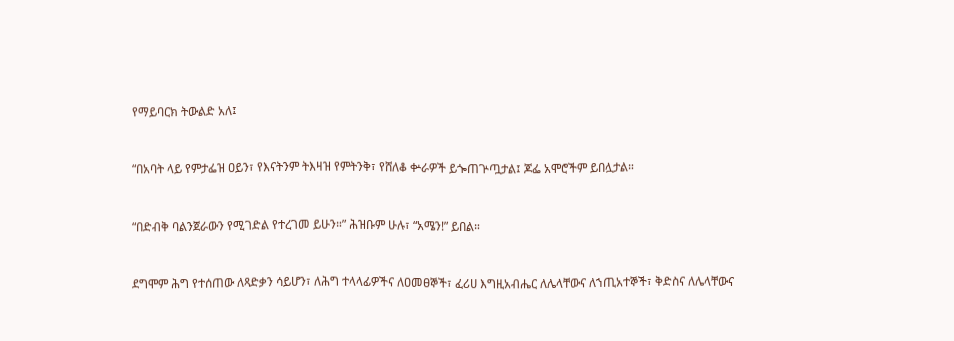የማይባርክ ትውልድ አለ፤


“በአባት ላይ የምታፌዝ ዐይን፣ የእናትንም ትእዛዝ የምትንቅ፣ የሸለቆ ቍራዎች ይጐጠጕጧታል፤ ጆፌ አሞሮችም ይበሏታል።


“በድብቅ ባልንጀራውን የሚገድል የተረገመ ይሁን።” ሕዝቡም ሁሉ፣ “አሜን!” ይበል።


ደግሞም ሕግ የተሰጠው ለጻድቃን ሳይሆን፣ ለሕግ ተላላፊዎችና ለዐመፀኞች፣ ፈሪሀ እግዚአብሔር ለሌላቸውና ለኀጢአተኞች፣ ቅድስና ለሌላቸውና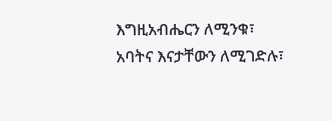እግዚአብሔርን ለሚንቁ፣ አባትና እናታቸውን ለሚገድሉ፣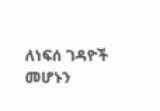ለነፍሰ ገዳዮች መሆኑን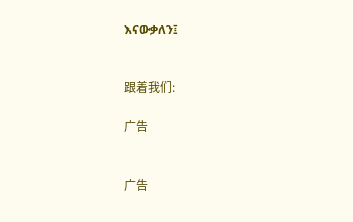እናውቃለን፤


跟着我们:

广告


广告